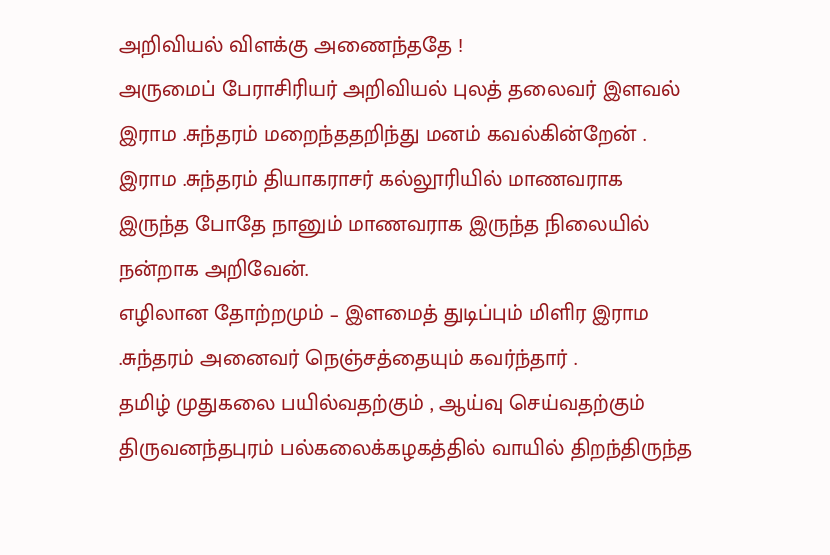அறிவியல் விளக்கு அணைந்ததே !
அருமைப் பேராசிரியர் அறிவியல் புலத் தலைவர் இளவல் இராம .சுந்தரம் மறைந்ததறிந்து மனம் கவல்கின்றேன் .
இராம .சுந்தரம் தியாகராசர் கல்லூரியில் மாணவராக இருந்த போதே நானும் மாணவராக இருந்த நிலையில் நன்றாக அறிவேன்.
எழிலான தோற்றமும் – இளமைத் துடிப்பும் மிளிர இராம .சுந்தரம் அனைவர் நெஞ்சத்தையும் கவர்ந்தார் .
தமிழ் முதுகலை பயில்வதற்கும் , ஆய்வு செய்வதற்கும் திருவனந்தபுரம் பல்கலைக்கழகத்தில் வாயில் திறந்திருந்த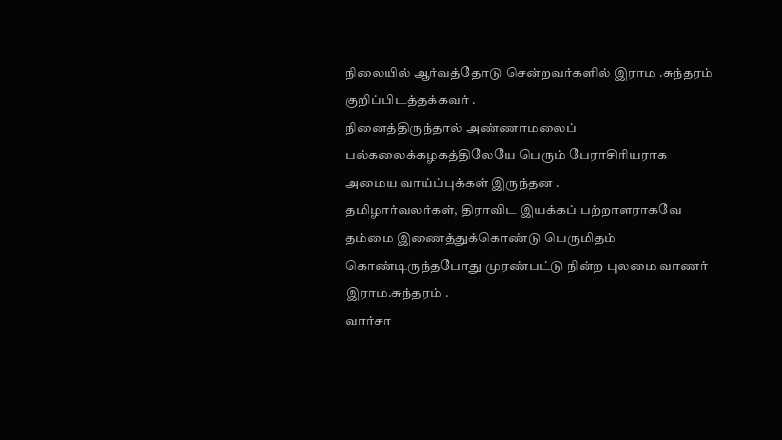நிலையில் ஆர்வத்தோடு சென்றவர்களில் இராம .சுந்தரம் குறிப்பிடத்தக்கவர் .
நினைத்திருந்தால் அண்ணாமலைப் பல்கலைக்கழகத்திலேயே பெரும் பேராசிரியராக அமைய வாய்ப்புக்கள் இருந்தன .
தமிழார்வலர்கள், திராவிட இயக்கப் பற்றாளராகவே தம்மை இணைத்துக்கொண்டு பெருமிதம் கொண்டிருந்தபோது முரண்பட்டு நின்ற புலமை வாணர் இராம.சுந்தரம் .
வார்சா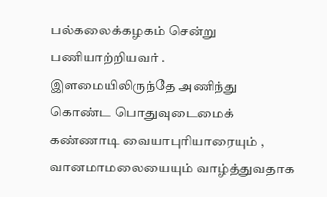பல்கலைக்கழகம் சென்று பணியாற்றியவர் .
இளமையிலிருந்தே அணிந்து கொண்ட பொதுவுடைமைக் கண்ணாடி வையாபுரியாரையும் , வானமாமலையையும் வாழ்த்துவதாக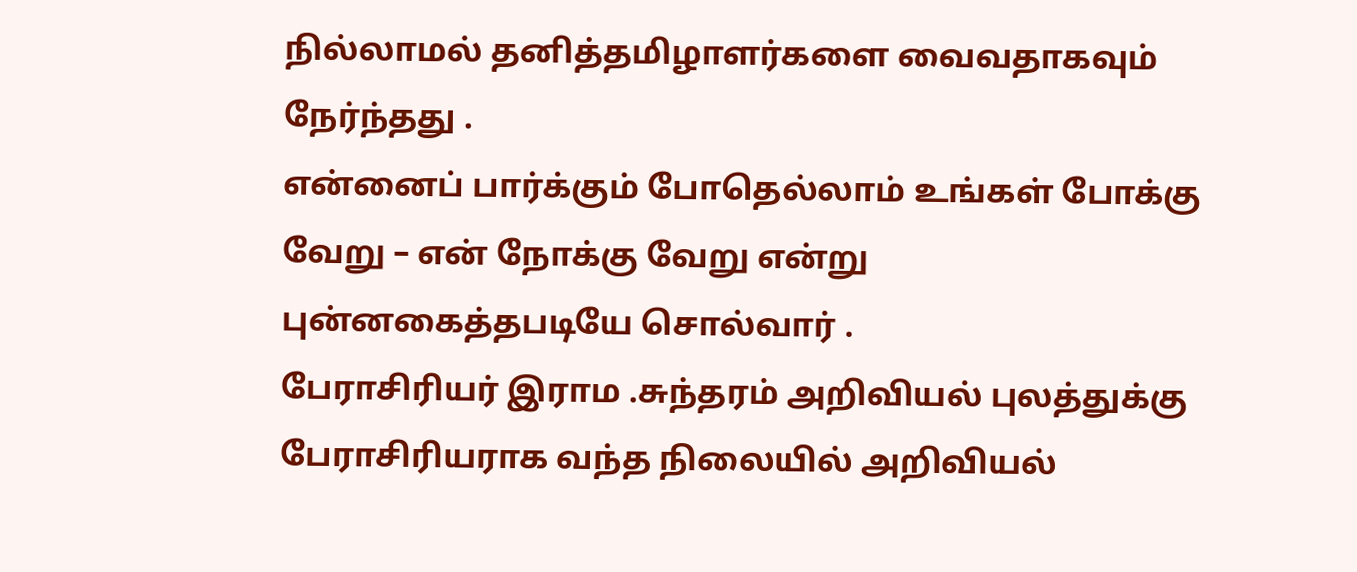நில்லாமல் தனித்தமிழாளர்களை வைவதாகவும் நேர்ந்தது .
என்னைப் பார்க்கும் போதெல்லாம் உங்கள் போக்கு வேறு – என் நோக்கு வேறு என்று புன்னகைத்தபடியே சொல்வார் .
பேராசிரியர் இராம .சுந்தரம் அறிவியல் புலத்துக்கு பேராசிரியராக வந்த நிலையில் அறிவியல்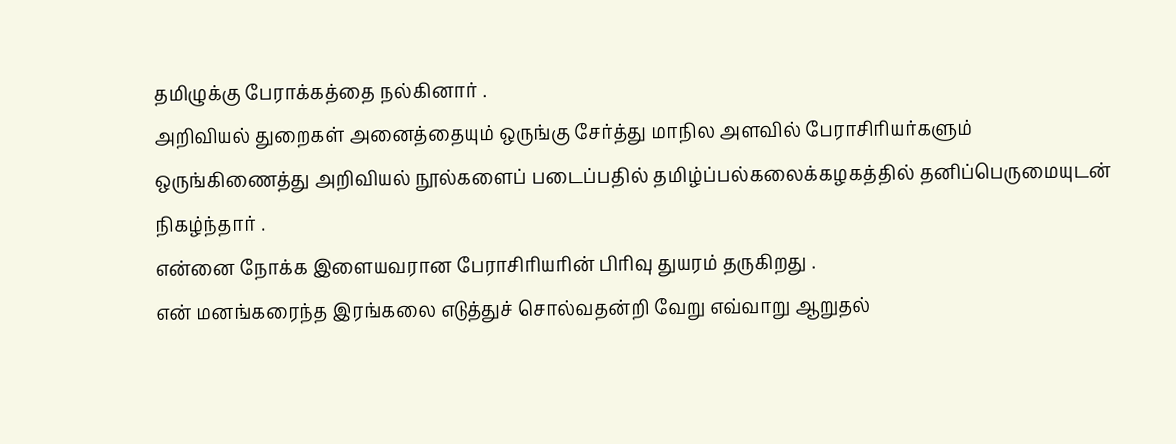தமிழுக்கு பேராக்கத்தை நல்கினார் .
அறிவியல் துறைகள் அனைத்தையும் ஒருங்கு சேர்த்து மாநில அளவில் பேராசிரியர்களும் ஒருங்கிணைத்து அறிவியல் நூல்களைப் படைப்பதில் தமிழ்ப்பல்கலைக்கழகத்தில் தனிப்பெருமையுடன் நிகழ்ந்தார் .
என்னை நோக்க இளையவரான பேராசிரியரின் பிரிவு துயரம் தருகிறது .
என் மனங்கரைந்த இரங்கலை எடுத்துச் சொல்வதன்றி வேறு எவ்வாறு ஆறுதல்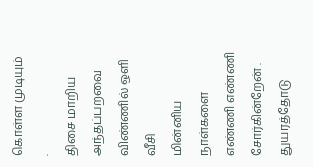கொள்ள முடியும் .
திசை மாறிய அந்தப்பறவை விண்ணில் ஒளி வீசி
மின்னிய நாள்களை எண்ணி எண்ணி சோர்கின்றேன் .
துயரத்தோடு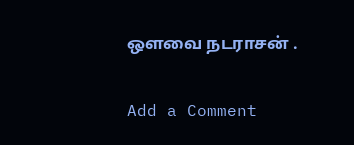ஒளவை நடராசன் .

Add a Comment